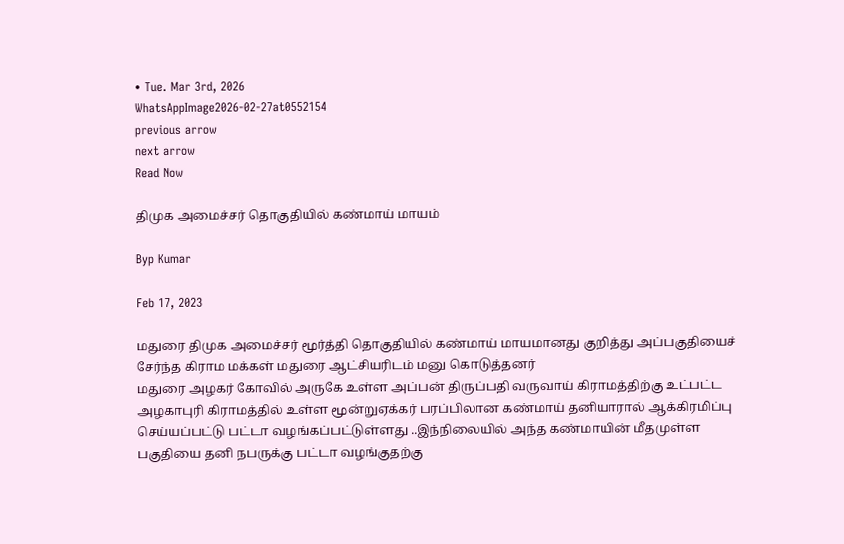• Tue. Mar 3rd, 2026
WhatsAppImage2026-02-27at0552154
previous arrow
next arrow
Read Now

திமுக அமைச்சர் தொகுதியில் கண்மாய் மாயம்

Byp Kumar

Feb 17, 2023

மதுரை திமுக அமைச்சர் மூர்த்தி தொகுதியில் கண்மாய் மாயமானது குறித்து அப்பகுதியைச் சேர்ந்த கிராம மக்கள் மதுரை ஆட்சியரிடம் மனு கொடுத்தனர்
மதுரை அழகர் கோவில் அருகே உள்ள அப்பன் திருப்பதி வருவாய் கிராமத்திற்கு உட்பட்ட அழகாபுரி கிராமத்தில் உள்ள மூன்றுஏக்கர் பரப்பிலான கண்மாய் தனியாரால் ஆக்கிரமிப்பு செய்யப்பட்டு பட்டா வழங்கப்பட்டுள்ளது ..இந்நிலையில் அந்த கண்மாயின் மீதமுள்ள பகுதியை தனி நபருக்கு பட்டா வழங்குதற்கு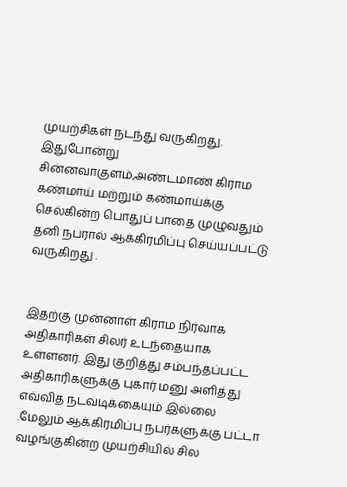முயற்சிகள் நடந்து வருகிறது. இதுபோன்று சின்னவாகுளம்,அண்டமாண் கிராம கண்மாய் மற்றும் கண்மாய்க்கு செல்கின்ற பொதுப் பாதை முழுவதும் தனி நபரால் ஆக்கிரமிப்பு செய்யப்பட்டு வருகிறது .


இதற்கு முன்னாள் கிராம நிர்வாக அதிகாரிகள் சிலர் உடந்தையாக உள்ளனர். இது குறித்து சம்பந்தப்பட்ட அதிகாரிகளுக்கு புகார் மனு அளித்து எவ்வித நடவடிக்கையும் இல்லை .மேலும் ஆக்கிரமிப்பு நபர்களுக்கு பட்டா வழங்குகின்ற முயற்சியில் சில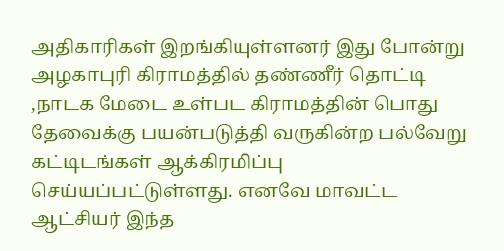அதிகாரிகள் இறங்கியுள்ளனர் இது போன்று அழகாபுரி கிராமத்தில் தண்ணீர் தொட்டி ,நாடக மேடை உள்பட கிராமத்தின் பொது தேவைக்கு பயன்படுத்தி வருகின்ற பல்வேறு கட்டிடங்கள் ஆக்கிரமிப்பு செய்யப்பட்டுள்ளது. எனவே மாவட்ட ஆட்சியர் இந்த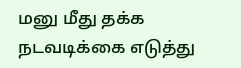மனு மீது தக்க நடவடிக்கை எடுத்து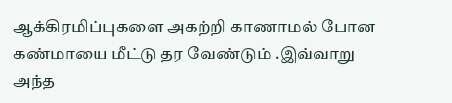ஆக்கிரமிப்புகளை அகற்றி காணாமல் போன கண்மாயை மீட்டு தர வேண்டும் .இவ்வாறு அந்த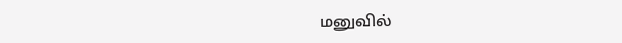மனுவில்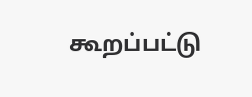கூறப்பட்டு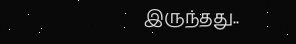இருந்தது..